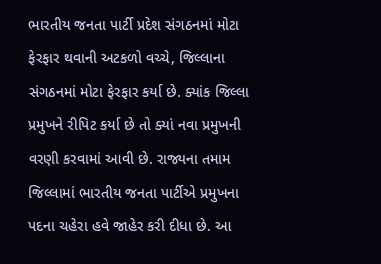ભારતીય જનતા પાર્ટી પ્રદેશ સંગઠનમાં મોટા ફેરફાર થવાની અટકળો વચ્ચે, જિલ્લાના સંગઠનમાં મોટા ફેરફાર કર્યા છે. ક્યાંક જિલ્લા પ્રમુખને રીપિટ કર્યા છે તો ક્યાં નવા પ્રમુખની વરણી કરવામાં આવી છે. રાજ્યના તમામ જિલ્લામાં ભારતીય જનતા પાર્ટીએ પ્રમુખના પદના ચહેરા હવે જાહેર કરી દીધા છે. આ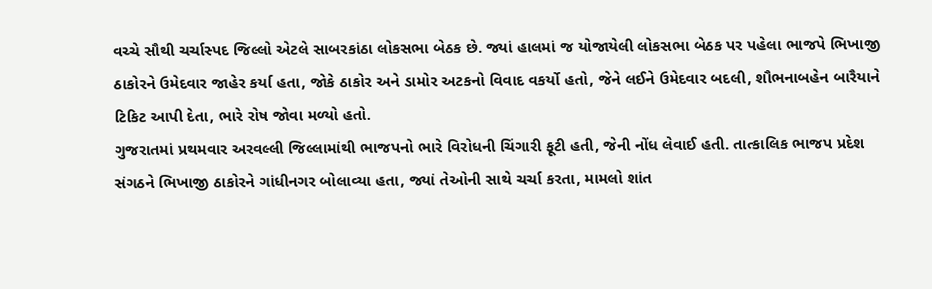વચ્ચે સૌથી ચર્ચાસ્પદ જિલ્લો એટલે સાબરકાંઠા લોકસભા બેઠક છે. જ્યાં હાલમાં જ યોજાયેલી લોકસભા બેઠક પર પહેલા ભાજપે ભિખાજી ઠાકોરને ઉમેદવાર જાહેર કર્યા હતા, જોકે ઠાકોર અને ડામોર અટકનો વિવાદ વકર્યો હતો, જેને લઈને ઉમેદવાર બદલી, શૌભનાબહેન બારૈયાને ટિકિટ આપી દેતા, ભારે રોષ જોવા મળ્યો હતો.
ગુજરાતમાં પ્રથમવાર અરવલ્લી જિલ્લામાંથી ભાજપનો ભારે વિરોધની ચિંગારી ફૂટી હતી, જેની નોંધ લેવાઈ હતી. તાત્કાલિક ભાજપ પ્રદેશ સંગઠને ભિખાજી ઠાકોરને ગાંધીનગર બોલાવ્યા હતા, જ્યાં તેઓની સાથે ચર્ચા કરતા, મામલો શાંત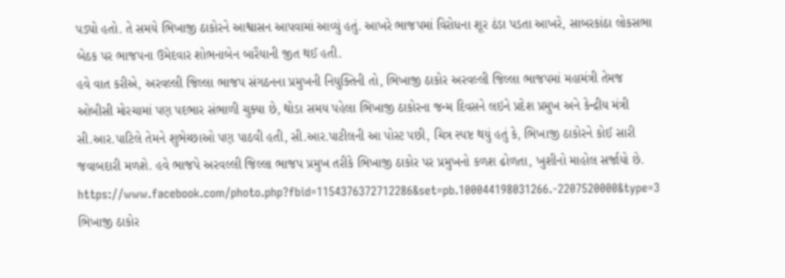પડ્યો હતો. તે સમયે ભિખાજી ઠાકોરને આશ્વાસન આપવામાં આવ્યું હતું. આખરે ભાજપમાં વિરોધના શૂર ઠંડા પડતા આખરે, સાબરકાંઠા લોકસભા બેઠક પર ભાજપના ઉમેદવાર શોભનાબેન બારૈયાની જીત થઈ હતી.
હવે વાત કરીએ, અરવલ્લી જિલ્લા ભાજપ સંગઠનના પ્રમુખની નિયુક્તિની તો, ભિખાજી ઠાકોર અરવલ્લી જિલ્લા ભાજપમાં મહામંત્રી તેમજ ઓબીસી મોરચામાં પણ પદભાર સંભાળી ચુક્યા છે, થોડા સમય પહેલા ભિખાજી ઠાકોરના જન્મ દિવસને લઇને પ્રદેશ પ્રમુખ અને કેન્દ્રીય મંત્રી સી.આર.પાટિલે તેમને શુભેચ્છાઓ પણ પાઠવી હતી, સી.આર.પાટીલની આ પોસ્ટ પછી, ચિત્ર સ્પષ્ટ થયું હતું કે, ભિખાજી ઠાકોરને કોઈ સારી જવાબદારી મળશે. હવે ભાજપે અરવલ્લી જિલ્લા ભાજપ પ્રમુખ તરીકે ભિખાજી ઠાકોર પર પ્રમુખનો કળશ ઢોળતા, ખુશીનો માહોલ સર્જાયો છે.
https://www.facebook.com/photo.php?fbid=1154376372712286&set=pb.100044198031266.-2207520000&type=3
ભિખાજી ઠાકોર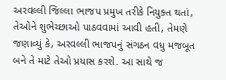અરવલ્લી જિલ્લા ભાજપ પ્રમુખ તરીકે નિયુક્ત થતાં, તેઓને શુભેચ્છાઓ પાઠવવામાં આવી હતી, તેમણે જણાવ્યું કે, અરવલ્લી ભાજપનું સંગઠન વધુ મજબૂત બને તે માટે તેઓ પ્રયાસ કરશે. આ સાથે જ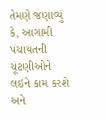તેમણે જણાવ્યું કે, આગામી પંચાયતની ચૂંટણીઓને લઇને કામ કરશે અને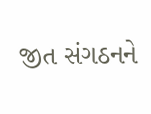જીત સંગઠનને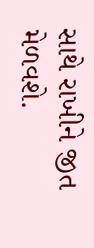સાથે રાખીને જીત મેળવશે.